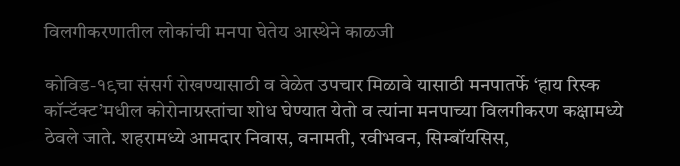विलगीकरणातील लोकांची मनपा घेतेय आस्थेने काळजी

कोविड-१९चा संसर्ग रोखण्यासाठी व वेळेत उपचार मिळावे यासाठी मनपातर्फे ‘हाय रिस्क कॉन्टॅक्ट’मधील कोरोनाग्रस्तांचा शोध घेण्यात येतो व त्यांना मनपाच्या विलगीकरण कक्षामध्ये ठेवले जाते. शहरामध्ये आमदार निवास, वनामती, रवीभवन, सिम्बॉयसिस,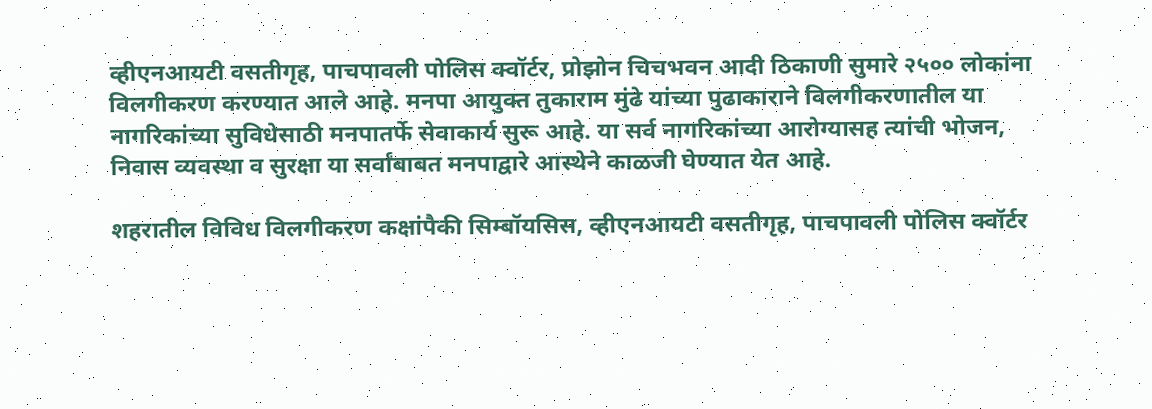व्‍हीएनआयटी वसतीगृह, पाचपावली पोलिस क्वॉर्टर, प्रोझोन चिचभवन आदी ठिकाणी सुमारे २५०० लोकांना विलगीकरण करण्यात आले आहे. मनपा आयुक्त तुकाराम मुंढे यांच्या पुढाकाराने विलगीकरणातील या नागरिकांच्या सुविधेसाठी मनपातर्फे सेवाकार्य सुरू आहे. या सर्व नागरिकांच्या आरोग्यासह त्यांची भोजन, निवास व्यवस्था व सुरक्षा या सर्वांबाबत मनपाद्वारे आस्थेने काळजी घेण्यात येत आहे.

शहरातील विविध विलगीकरण कक्षांपैकी सिम्बॉयसिस, व्‍हीएनआयटी वसतीगृह, पाचपावली पोलिस क्वॉर्टर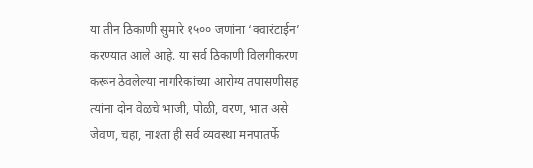या तीन ठिकाणी सुमारे १५०० जणांना ‘क्वारंटाईन’ करण्यात आले आहे. या सर्व ठिकाणी विलगीकरण करून ठेवलेल्या नागरिकांच्या आरोग्य तपासणीसह त्यांना दोन वेळचे भाजी, पोळी, वरण, भात असे जेवण, चहा, नाश्ता ही सर्व व्यवस्था मनपातर्फे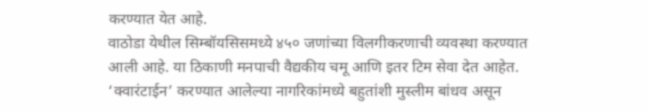करण्यात येत आहे.
वाठोडा येथील सिम्बॉयसिसमध्ये ४५० जणांच्या विलगीकरणाची व्यवस्था करण्यात आली आहे. या ठिकाणी मनपाची वैद्यकीय चमू आणि इतर टिम सेवा देत आहेत. ‘क्वारंटाईन’ करण्यात आलेल्या नागरिकांमध्ये बहुतांशी मुस्लीम बांधव असून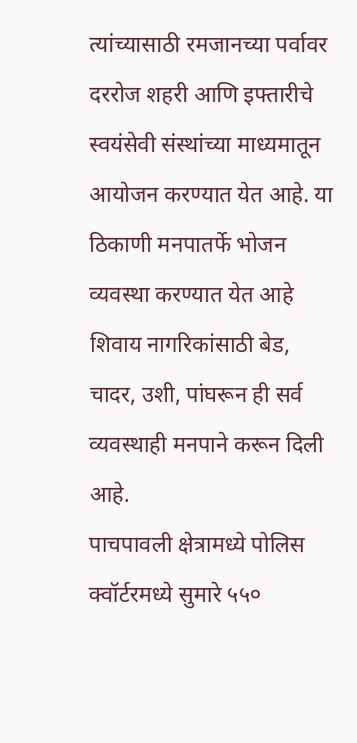त्यांच्यासाठी रमजानच्या पर्वावर दररोज शहरी आणि इफ्तारीचे स्वयंसेवी संस्थांच्या माध्यमातून आयोजन करण्यात येत आहे. या ठिकाणी मनपातर्फे भोजन व्यवस्था करण्यात येत आहे शिवाय नागरिकांसाठी बेड, चादर, उशी, पांघरून ही सर्व व्यवस्थाही मनपाने करून दिली आहे.
पाचपावली क्षेत्रामध्ये पोलिस क्वॉर्टरमध्ये सुमारे ५५०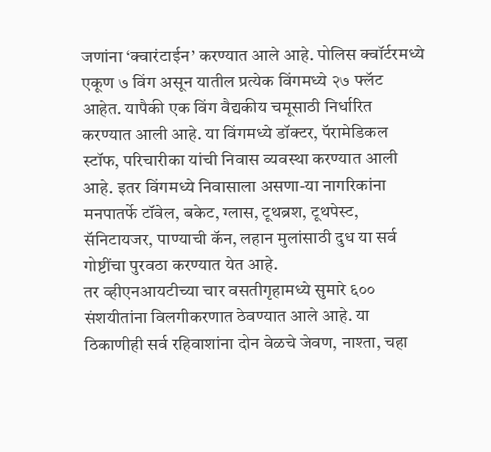जणांना ‘क्वारंटाईन’ करण्यात आले आहे. पोलिस क्वॉर्टरमध्ये एकूण ७ विंग असून यातील प्रत्येक विंगमध्ये २७ फ्लॅट आहेत. यापैकी एक विंग वैद्यकीय चमूसाठी निर्धारित करण्यात आली आहे. या विंगमध्ये डॉक्टर, पॅरामेडिकल स्टॉफ, परिचारीका यांची निवास व्यवस्था करण्यात आली आहे. इतर विंगमध्ये निवासाला असणा-या नागरिकांना मनपातर्फे टॉवेल, बकेट, ग्लास, टूथब्रश, टूथपेस्ट, सॅनिटायजर, पाण्याची कॅन, लहान मुलांसाठी दुध या सर्व गोष्टींचा पुरवठा करण्यात येत आहे.
तर व्‍हीएनआयटीच्या चार वसतीगृहामध्ये सुमारे ६०० संशयीतांना विलगीकरणात ठेवण्यात आले आहे. या ठिकाणीही सर्व रहिवाशांना दोन वेळचे जेवण, नाश्ता, चहा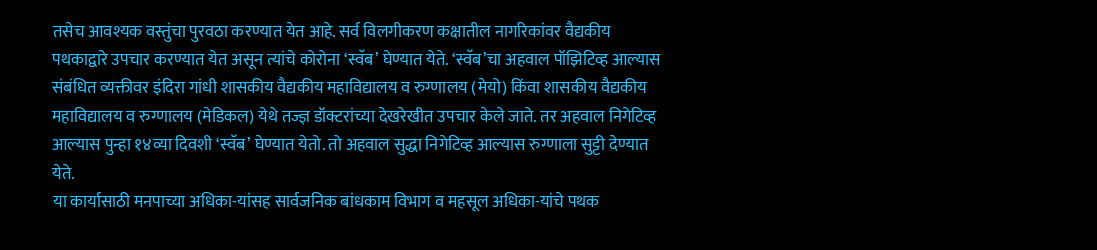तसेच आवश्यक वस्तुंचा पुरवठा करण्यात येत आहे. सर्व विलगीकरण कक्षातील नागरिकांवर वैद्यकीय पथकाद्वारे उपचार करण्यात येत असून त्यांचे कोरोना ‘स्वॅब’ घेण्यात येते. ‘स्वॅब’चा अहवाल पॉझिटिव्ह आल्यास संबंधित व्यक्तीवर इंदिरा गांधी शासकीय वैद्यकीय महाविद्यालय व रुग्णालय (मेयो) किंवा शासकीय वैद्यकीय महाविद्यालय व रुग्णालय (मेडिकल) येथे तज्ज्ञ डॉक्टरांच्या देखरेखीत उपचार केले जाते. तर अहवाल निगेटिव्ह आल्यास पुन्हा १४व्या दिवशी ‘स्वॅब’ घेण्यात येतो. तो अहवाल सुद्धा निगेटिव्ह आल्यास रुग्णाला सुट्टी देण्यात येते.
या कार्यासाठी मनपाच्या अधिका-यांसह सार्वजनिक बांधकाम विभाग व महसूल अधिका-यांचे पथक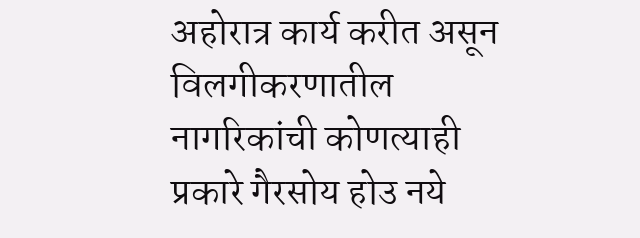अहोरात्र कार्य करीत असून विलगीकरणातील नागरिकांची कोणत्याही प्रकारे गैरसोय होउ नये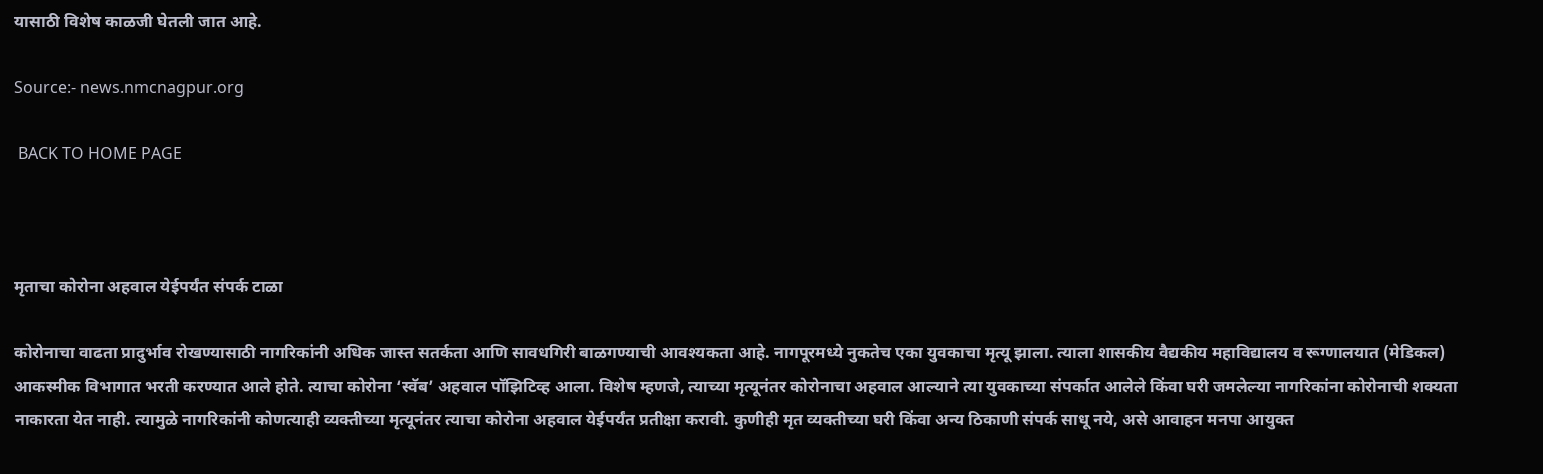यासाठी विशेष काळजी घेतली जात आहे.

Source:- news.nmcnagpur.org

 BACK TO HOME PAGE



मृताचा कोरोना अहवाल येईपर्यंत संपर्क टाळा

कोरोनाचा वाढता प्रादुर्भाव रोखण्यासाठी नागरिकांनी अधिक जास्त सतर्कता आणि सावधगिरी बाळगण्याची आवश्यकता आहे. नागपूरमध्ये नुकतेच एका युवकाचा मृत्यू झाला. त्याला शासकीय वैद्यकीय महाविद्यालय व रूग्णालयात (मेडिकल) आकस्मीक विभागात भरती करण्यात आले होते. त्याचा कोरोना ‘स्वॅब’ अहवाल पॉझिटिव्ह आला. विशेष म्हणजे, त्याच्या मृत्यूनंतर कोरोनाचा अहवाल आल्याने त्या युवकाच्या संपर्कात आलेले किंवा घरी जमलेल्या नागरिकांना कोरोनाची शक्यता नाकारता येत नाही. त्यामुळे नागरिकांनी कोणत्याही व्यक्तीच्या मृत्यूनंतर त्याचा कोरोना अहवाल येईपर्यंत प्रतीक्षा करावी. कुणीही मृत व्यक्तीच्या घरी किंवा अन्य ठिकाणी संपर्क साधू नये, असे आवाहन मनपा आयुक्त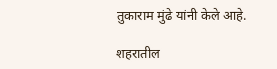तुकाराम मुंढे यांनी केले आहे.

शहरातील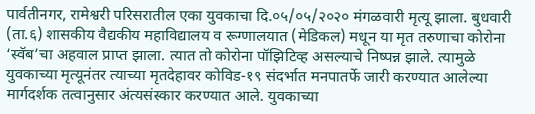पार्वतीनगर, रामेश्वरी परिसरातील एका युवकाचा दि.०५/०५/२०२० मंगळवारी मृत्यू झाला. बुधवारी (ता.६) शासकीय वैद्यकीय महाविद्यालय व रूग्णालयात (मेडिकल) मधून या मृत तरुणाचा कोरोना ‘स्वॅब’चा अहवाल प्राप्त झाला. त्यात तो कोरोना पॉझिटिव्ह असल्याचे निष्पन्न झाले. त्यामुळे युवकाच्या मृत्यूनंतर त्याच्या मृतदेहावर कोविड-१९ संदर्भात मनपातर्फे जारी करण्यात आलेल्या मार्गदर्शक तत्वानुसार अंत्यसंस्कार करण्यात आले. युवकाच्या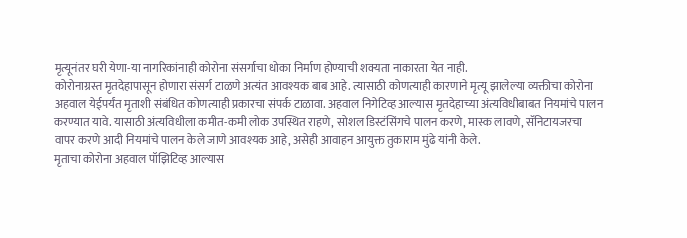मृत्यूनंतर घरी येणा-या नागरिकांनाही कोरोना संसर्गाचा धोका निर्माण होण्याची शक्यता नाकारता येत नाही.
कोरोनाग्रस्त मृतदेहापासून होणारा संसर्ग टाळणे अत्यंत आवश्यक बाब आहे. त्यासाठी कोणत्याही कारणाने मृत्यू झालेल्या व्यक्तीचा कोरोना अहवाल येईपर्यंत मृताशी संबंधित कोणत्याही प्रकारचा संपर्क टाळावा. अहवाल निगेटिव्ह आल्यास मृतदेहाच्या अंत्यविधीबाबत नियमांचे पालन करण्यात यावे. यासाठी अंत्यविधीला कमीत-कमी लोक उपस्थित राहणे, सोशल डिस्टंसिंगचे पालन करणे, मास्क लावणे, सॅनिटायजरचा वापर करणे आदी नियमांचे पालन केले जाणे आवश्यक आहे, असेही आवाहन आयुक्त तुकाराम मुंढे यांनी केले.
मृताचा कोरोना अहवाल पॉझिटिव्ह आल्यास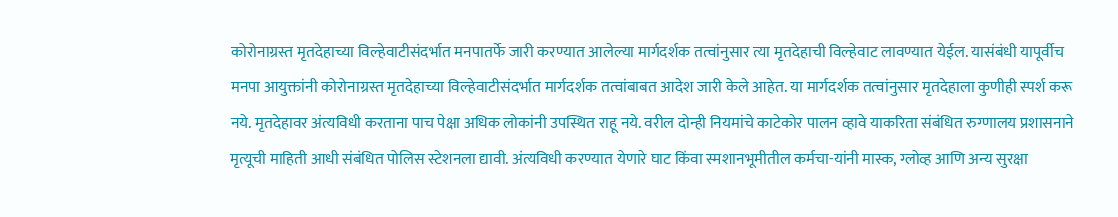कोरोनाग्रस्त मृतदेहाच्या विल्हेवाटीसंदर्भात मनपातर्फे जारी करण्यात आलेल्या मार्गदर्शक तत्वांनुसार त्या मृतदेहाची विल्हेवाट लावण्यात येईल. यासंबंधी यापूर्वीच मनपा आयुक्तांनी कोरोनाग्रस्त मृतदेहाच्या विल्हेवाटीसंदर्भात मार्गदर्शक तत्वांबाबत आदेश जारी केले आहेत. या मार्गदर्शक तत्वांनुसार मृतदेहाला कुणीही स्पर्श करू नये. मृतदेहावर अंत्यविधी करताना पाच पेक्षा अधिक लोकांनी उपस्थित राहू नये. वरील दोन्ही नियमांचे काटेकोर पालन व्हावे याकरिता संबंधित रुग्णालय प्रशासनाने मृत्यूची माहिती आधी संबंधित पोलिस स्टेशनला द्यावी. अंत्यविधी करण्यात येणारे घाट किंवा स्मशानभूमीतील कर्मचा-यांनी मास्क, ग्लोव्ह आणि अन्य सुरक्षा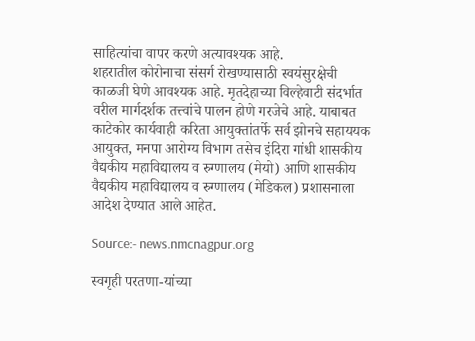साहित्यांचा वापर करणे अत्यावश्यक आहे.
शहरातील कोरोनाचा संसर्ग रोखण्यासाठी स्वयंसुरक्षेची काळजी घेणे आवश्यक आहे. मृतदेहाच्या विल्हेवाटी संदर्भात वरील मार्गदर्शक तत्त्वांचे पालन होणे गरजेचे आहे. याबाबत काटेकोर कार्यवाही करिता आयुक्तांतर्फे सर्व झोनचे सहाययक आयुक्त, मनपा आरोग्य विभाग तसेच इंदिरा गांधी शासकीय वैद्यकीय महाविद्यालय व रुग्णालय (मेयो) आणि शासकीय वैद्यकीय महाविद्यालय व रुग्णालय (मेडिकल) प्रशासनाला आदेश देण्यात आले आहेत.

Source:- news.nmcnagpur.org

स्वगृही परतणा-यांच्या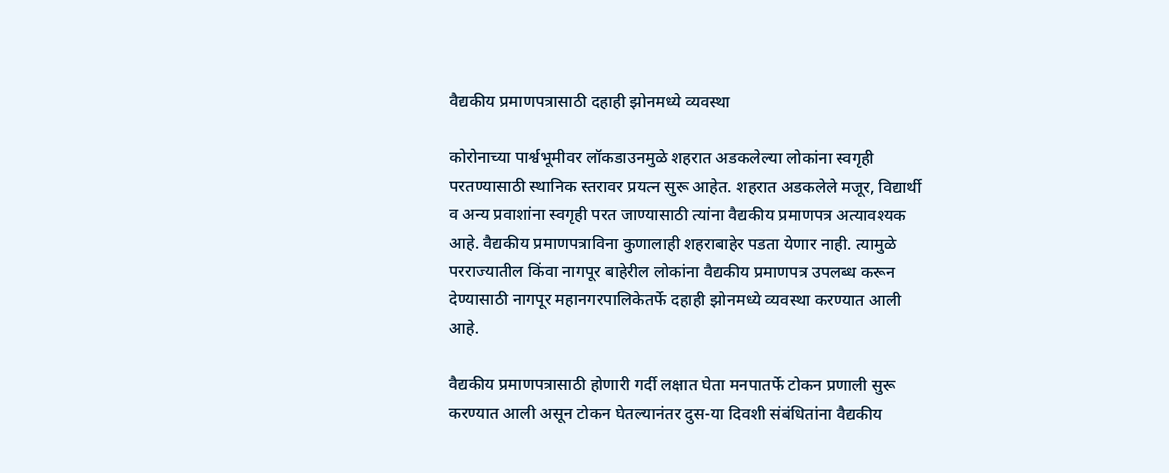वैद्यकीय प्रमाणपत्रासाठी दहाही झोनमध्ये व्यवस्था

कोरोनाच्या पार्श्वभूमीवर लॉकडाउनमुळे शहरात अडकलेल्या लोकांना स्वगृही परतण्यासाठी स्थानिक स्तरावर प्रयत्न सुरू आहेत. शहरात अडकलेले मजूर, विद्यार्थी व अन्य प्रवाशांना स्वगृही परत जाण्यासाठी त्यांना वैद्यकीय प्रमाणपत्र अत्यावश्यक आहे. वैद्यकीय प्रमाणपत्राविना कुणालाही शहराबाहेर पडता येणार नाही. त्यामुळे परराज्यातील किंवा नागपूर बाहेरील लोकांना वैद्यकीय प्रमाणपत्र उपलब्ध करून देण्यासाठी नागपूर महानगरपालिकेतर्फे दहाही झोनमध्ये व्यवस्था करण्यात आली आहे.

वैद्यकीय प्रमाणपत्रासाठी होणारी गर्दी लक्षात घेता मनपातर्फे टोकन प्रणाली सुरू करण्यात आली असून टोकन घेतल्यानंतर दुस-या दिवशी संबंधितांना वैद्यकीय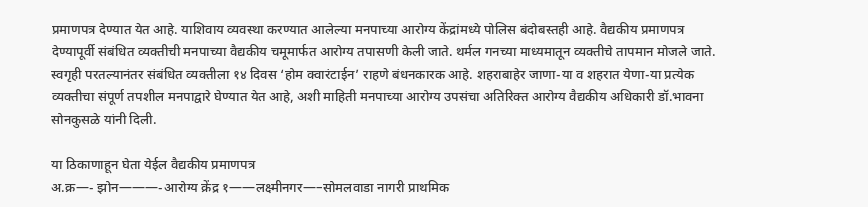प्रमाणपत्र देण्यात येत आहे. याशिवाय व्यवस्था करण्यात आलेल्या मनपाच्या आरोग्य केंद्रांमध्ये पोलिस बंदोबस्तही आहे. वैद्यकीय प्रमाणपत्र देण्यापूर्वी संबंधित व्यक्तीची मनपाच्या वैद्यकीय चमूमार्फत आरोग्य तपासणी केली जाते. थर्मल गनच्या माध्यमातून व्यक्तीचे तापमान मोजले जाते. स्वगृही परतल्यानंतर संबंधित व्यक्तीला १४ दिवस ‘होम क्वारंटाईन’ राहणे बंधनकारक आहे. शहराबाहेर जाणा-या व शहरात येणा-या प्रत्येक व्यक्तीचा संपूर्ण तपशील मनपाद्वारे घेण्यात येत आहे, अशी माहिती मनपाच्या आरोग्य उपसंचा अतिरिक्त आरोग्य वैद्यकीय अधिकारी डॉ.भावना सोनकुसळे यांनी दिली.

या ठिकाणाहून घेता येईल वैद्यकीय प्रमाणपत्र
अ.क्र—- झोन———-आरोग्य क्रेंद्र १——लक्ष्मीनगर—–सोमलवाडा नागरी प्राथमिक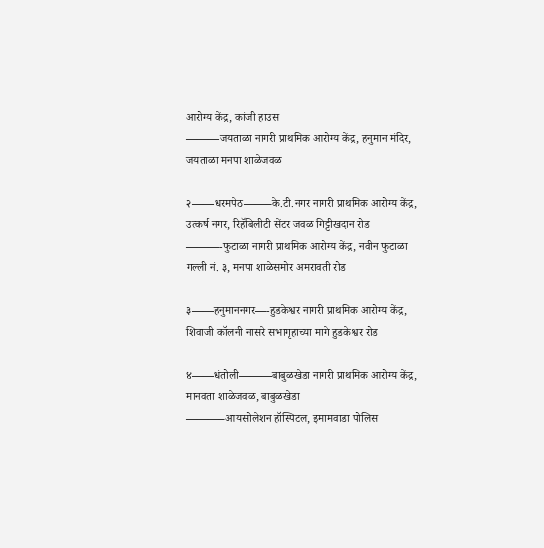आरोग्य केंद्र, कांजी हाउस
———जयताळा नागरी प्राथमिक आरोग्य केंद्र, हनुमान मंदिर, जयताळा मनपा शाळेजवळ

२——धरमपेठ——–के.टी.नगर नागरी प्राथमिक आरोग्य केंद्र, उत्कर्ष नगर, रिहॅबिलीटी सेंटर जवळ गिट्टीखदान रोड
———-फुटाळा नागरी प्राथमिक आरोग्य केंद्र, नवीन फुटाळा गल्ली नं. ३, मनपा शाळेसमोर अमरावती रोड

३——हनुमाननगर—-हुडकेश्वर नागरी प्राथमिक आरोग्य केंद्र, शिवाजी कॉलनी नासरे सभागृहाच्या मागे हुडकेश्वर रोड

४——धंतोली———बाबुळखेडा नागरी प्राथमिक आरोग्य केंद्र, मानवता शाळेजवळ, बाबुळखेडा
———–आयसोलेशन हॉस्पिटल, इमामवाडा पोलिस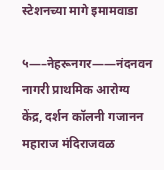स्टेशनच्या मागे इमामवाडा

५—–नेहरूनगर——नंदनवन नागरी प्राथमिक आरोग्य केंद्र, दर्शन कॉलनी गजानन महाराज मंदिराजवळ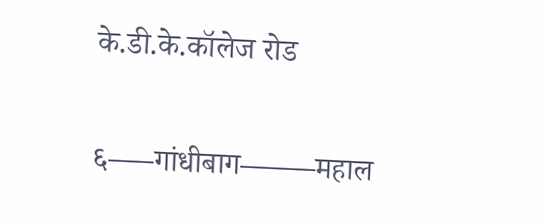के.डी.के.कॉलेज रोड

६—–गांधीबाग——–महाल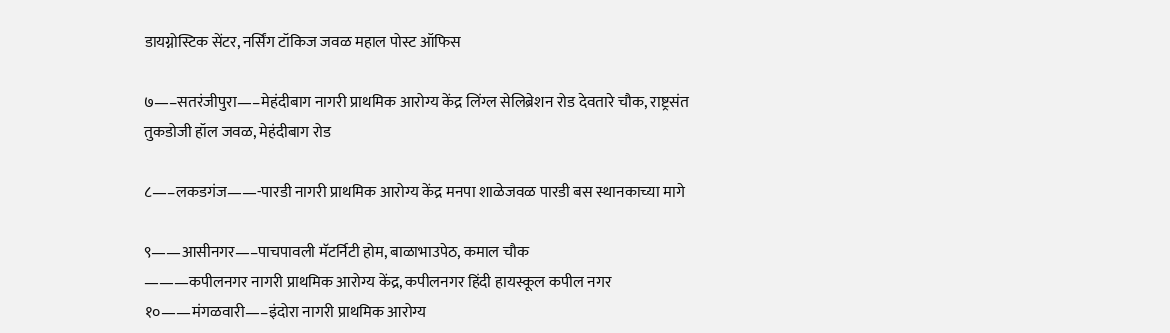डायग्नोस्टिक सेंटर, नर्सिंग टॉकिज जवळ महाल पोस्ट ऑफिस

७—–सतरंजीपुरा—–मेहंदीबाग नागरी प्राथमिक आरोग्य केंद्र लिंग्ल सेलिब्रेशन रोड देवतारे चौक, राष्ट्रसंत तुकडोजी हॉल जवळ, मेहंदीबाग रोड

८—–लकडगंज——-पारडी नागरी प्राथमिक आरोग्य केंद्र मनपा शाळेजवळ पारडी बस स्थानकाच्या मागे

९——आसीनगर—–पाचपावली मॅटर्निटी होम, बाळाभाउपेठ, कमाल चौक
———कपीलनगर नागरी प्राथमिक आरोग्य केंद्र, कपीलनगर हिंदी हायस्कूल कपील नगर १०——मंगळवारी—–इंदोरा नागरी प्राथमिक आरोग्य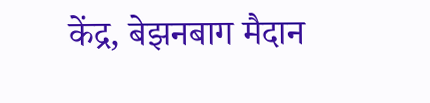केंद्र, बेझनबाग मैदान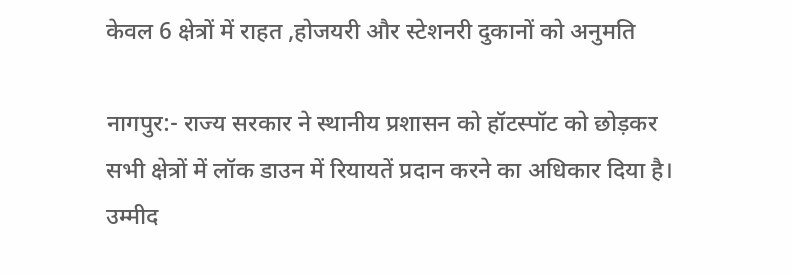केवल 6 क्षेत्रों में राहत ,होजयरी और स्टेशनरी दुकानों को अनुमति

नागपुर:- राज्य सरकार ने स्थानीय प्रशासन को हॉटस्पॉट को छोड़कर सभी क्षेत्रों में लॉक डाउन में रियायतें प्रदान करने का अधिकार दिया है। उम्मीद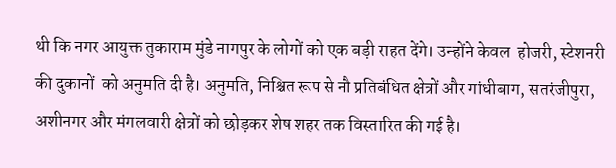थी कि नगर आयुक्त तुकाराम मुंडे नागपुर के लोगों को एक बड़ी राहत देंगे। उन्होंने केवल  होजरी, स्टेशनरी की दुकानों  को अनुमति दी है। अनुमति, निश्चित रूप से नौ प्रतिबंधित क्षेत्रों और गांधीबाग, सतरंजीपुरा, अशीनगर और मंगलवारी क्षेत्रों को छोड़कर शेष शहर तक विस्तारित की गई है।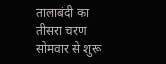तालाबंदी का तीसरा चरण सोमवार से शुरू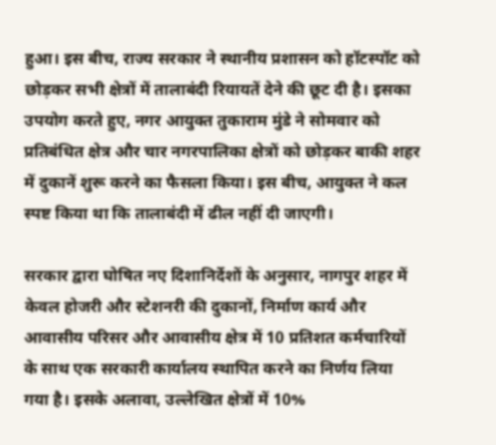हुआ। इस बीच, राज्य सरकार ने स्थानीय प्रशासन को हॉटस्पॉट को छोड़कर सभी क्षेत्रों में तालाबंदी रियायतें देने की छूट दी है। इसका उपयोग करते हुए, नगर आयुक्त तुकाराम मुंडे ने सोमवार को प्रतिबंधित क्षेत्र और चार नगरपालिका क्षेत्रों को छोड़कर बाकी शहर में दुकानें शुरू करने का फैसला किया। इस बीच, आयुक्त ने कल स्पष्ट किया था कि तालाबंदी में ढील नहीं दी जाएगी।

सरकार द्वारा घोषित नए दिशानिर्देशों के अनुसार, नागपुर शहर में केवल होजरी और स्टेशनरी की दुकानों, निर्माण कार्य और आवासीय परिसर और आवासीय क्षेत्र में 10 प्रतिशत कर्मचारियों के साथ एक सरकारी कार्यालय स्थापित करने का निर्णय लिया गया है। इसके अलावा, उल्लेखित क्षेत्रों में 10%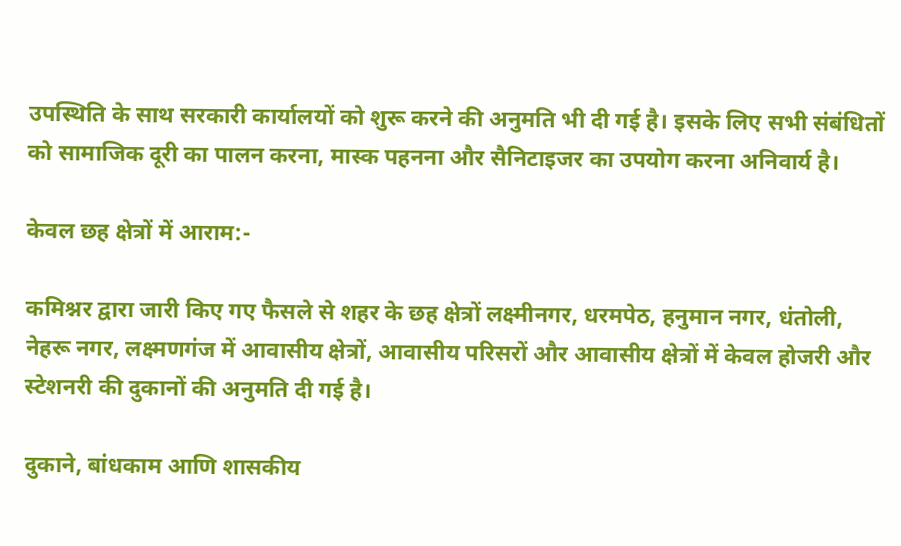उपस्थिति के साथ सरकारी कार्यालयों को शुरू करने की अनुमति भी दी गई है। इसके लिए सभी संबंधितों को सामाजिक दूरी का पालन करना, मास्क पहनना और सैनिटाइजर का उपयोग करना अनिवार्य है।

केवल छह क्षेत्रों में आराम:-

कमिश्नर द्वारा जारी किए गए फैसले से शहर के छह क्षेत्रों लक्ष्मीनगर, धरमपेठ, हनुमान नगर, धंतोली, नेहरू नगर, लक्ष्मणगंज में आवासीय क्षेत्रों, आवासीय परिसरों और आवासीय क्षेत्रों में केवल होजरी और स्टेशनरी की दुकानों की अनुमति दी गई है।

दुकाने, बांधकाम आणि शासकीय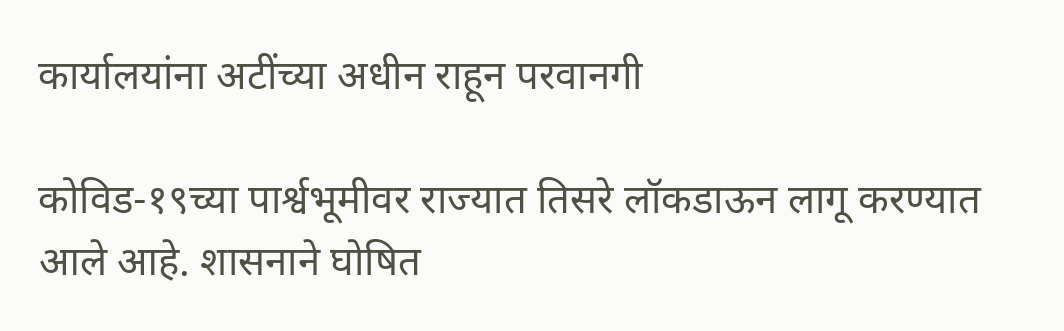कार्यालयांना अटींच्या अधीन राहून परवानगी

कोविड-१९च्या पार्श्वभूमीवर राज्यात तिसरे लॉकडाऊन लागू करण्यात आले आहे. शासनाने घोषित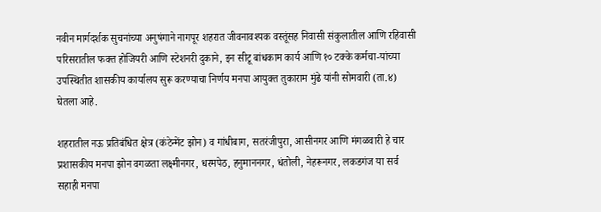नवीन मार्गदर्शक सुचनांच्या अनुषंगाने नागपूर शहरात जीवनावश्यक वस्तूंसह निवासी संकुलातील आणि रहिवासी परिसरातील फक्त होजियरी आणि स्टेशनरी दुकाने, इन सीटू बांधकाम कार्य आणि १० टक्के कर्मचा-यांच्या उपस्थितीत शासकीय कार्यालय सुरू करण्याचा निर्णय मनपा आयुक्त तुकाराम मुंढे यांनी सोमवारी (ता.४) घेतला आहे.

शहरातील नऊ प्रतिबंधित क्षेत्र (कंटेन्मेंट झोन) व गांधीबाग, सतरंजीपुरा, आसीनगर आणि मंगळवारी हे चार प्रशासकीय मनपा झोन वगळता लक्ष्मीनगर, धरमपेठ, हनुमाननगर, धंतोली, नेहरूनगर, लकडगंज या सर्व सहाही मनपा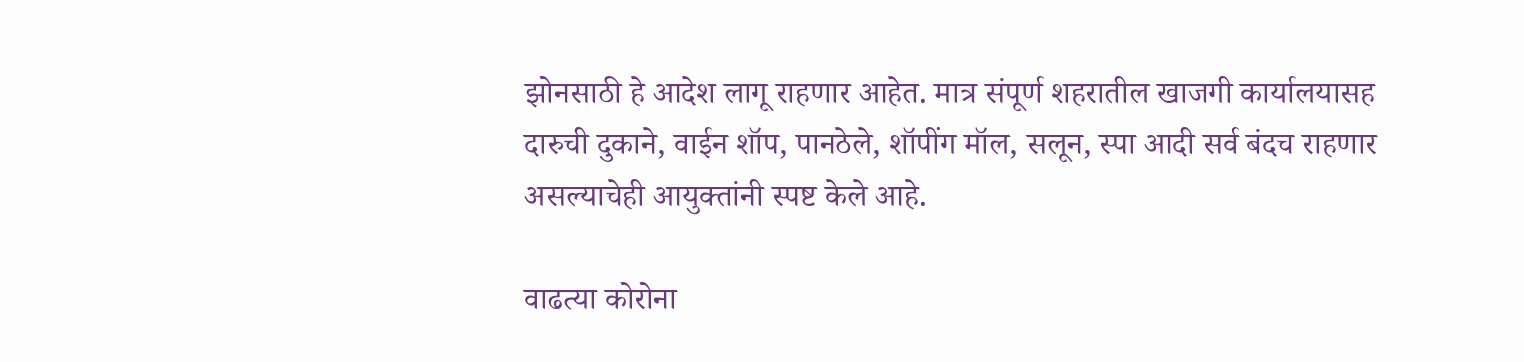झोनसाठी हे आदेश लागू राहणार आहेत. मात्र संपूर्ण शहरातील खाजगी कार्यालयासह दारुची दुकाने, वाईन शॉप, पानठेले, शॉपींग मॉल, सलून, स्पा आदी सर्व बंदच राहणार असल्याचेही आयुक्तांनी स्पष्ट केले आहे.

वाढत्या कोरोना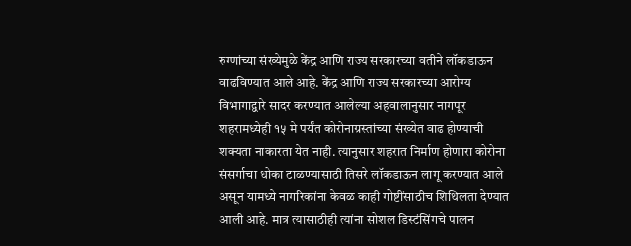रुग्णांच्या संख्येमुळे केंद्र आणि राज्य सरकारच्या वतीने लॉकडाऊन वाढविण्यात आले आहे. केंद्र आणि राज्य सरकारच्या आरोग्य विभागाद्वारे सादर करण्यात आलेल्या अहवालानुसार नागपूर शहरामध्येही १५ मे पर्यंत कोरोनाग्रस्तांच्या संख्येत वाढ होण्याची शक्यता नाकारता येत नाही. त्यानुसार शहरात निर्माण होणारा कोरोना संसर्गाचा धोका टाळण्यासाठी तिसरे लॉकडाऊन लागू करण्यात आले असून यामध्ये नागरिकांना केवळ काही गोष्टींसाठीच शिथिलता देण्यात आली आहे. मात्र त्यासाठीही त्यांना सोशल डिस्टंसिंगचे पालन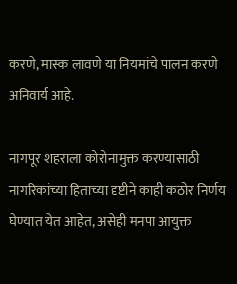करणे, मास्क लावणे या नियमांचे पालन करणे अनिवार्य आहे.

नागपूर शहराला कोरोनामुक्त करण्यासाठी नागरिकांच्या हिताच्या दृष्टीने काही कठोर निर्णय घेण्यात येत आहेत, असेही मनपा आयुक्त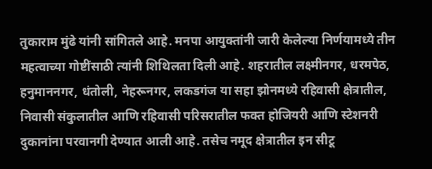तुकाराम मुंढे यांनी सांगितले आहे. मनपा आयुक्तांनी जारी केलेल्या निर्णयामध्ये तीन महत्वाच्या गोष्टींसाठी त्यांनी शिथिलता दिली आहे. शहरातील लक्ष्मीनगर, धरमपेठ, हनुमाननगर, धंतोली, नेहरूनगर, लकडगंज या सहा झोनमध्ये रहिवासी क्षेत्रातील, निवासी संकुलातील आणि रहिवासी परिसरातील फक्त होजियरी आणि स्टेशनरी दुकानांना परवानगी देण्यात आली आहे. तसेच नमूद क्षेत्रातील इन सीटू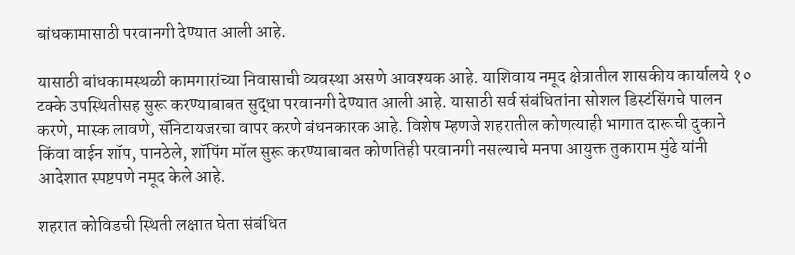बांधकामासाठी परवानगी देण्यात आली आहे.

यासाठी बांधकामस्थळी कामगारांच्या निवासाची व्यवस्था असणे आवश्यक आहे. याशिवाय नमूद क्षेत्रातील शासकीय कार्यालये १० टक्के उपस्थितीसह सुरू करण्याबाबत सुद्धा परवानगी देण्यात आली आहे. यासाठी सर्व संबंधितांना सोशल डिस्टंसिंगचे पालन करणे, मास्क लावणे, सॅनिटायजरचा वापर करणे बंधनकारक आहे. विशेष म्हणजे शहरातील कोणत्याही भागात दारूची दुकाने किंवा वाईन शॉप, पानठेले, शॉपिंग मॉल सुरू करण्याबाबत कोणतिही परवानगी नसल्याचे मनपा आयुक्त तुकाराम मुंढे यांनी आदेशात स्पष्टपणे नमूद केले आहे.

शहरात कोविडची स्थिती लक्षात घेता संबंधित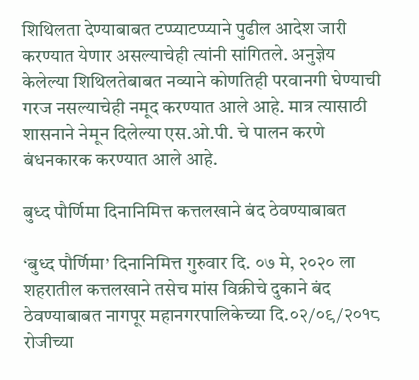शिथिलता देण्याबाबत टप्प्याटप्प्याने पुढील आदेश जारी करण्यात येणार असल्याचेही त्यांनी सांगितले. अनुज्ञेय केलेल्या शिथिलतेबाबत नव्याने कोणतिही परवानगी घेण्याची गरज नसल्याचेही नमूद करण्यात आले आहे. मात्र त्यासाठी शासनाने नेमून दिलेल्या एस.ओ.पी. चे पालन करणे बंधनकारक करण्यात आले आहे.

बुध्द पौर्णिमा दिनानिमित्त कत्तलखाने बंद ठेवण्याबाबत

‘बुध्द पौर्णिमा’ दिनानिमित्त गुरुवार दि. ०७ मे, २०२० ला शहरातील कत्तलखाने तसेच मांस विक्रीचे दुकाने बंद ठेवण्याबाबत नागपूर महानगरपालिकेच्या दि.०२/०९/२०१८ रोजीच्या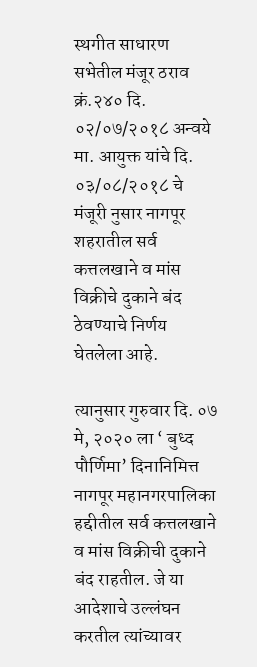स्थगीत साधारण सभेतील मंजूर ठराव क्रं.२४० दि. ०२/०७/२०१८ अन्वये मा. आयुक्त यांचे दि. ०३/०८/२०१८ चे मंजूरी नुसार नागपूर शहरातील सर्व कत्तलखाने व मांस विक्रीचे दुकाने बंद ठेवण्याचे निर्णय घेतलेला आहे.

त्यानुसार गुरुवार दि. ०७ मे, २०२० ला ‘ बुध्द पौर्णिमा’ दिनानिमित्त नागपूर महानगरपालिका हद्दीतील सर्व कत्तलखाने व मांस विक्रीची दुकाने बंद राहतील. जे या आदेशाचे उल्लंघन करतील त्यांच्यावर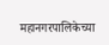महानगरपालिकेच्या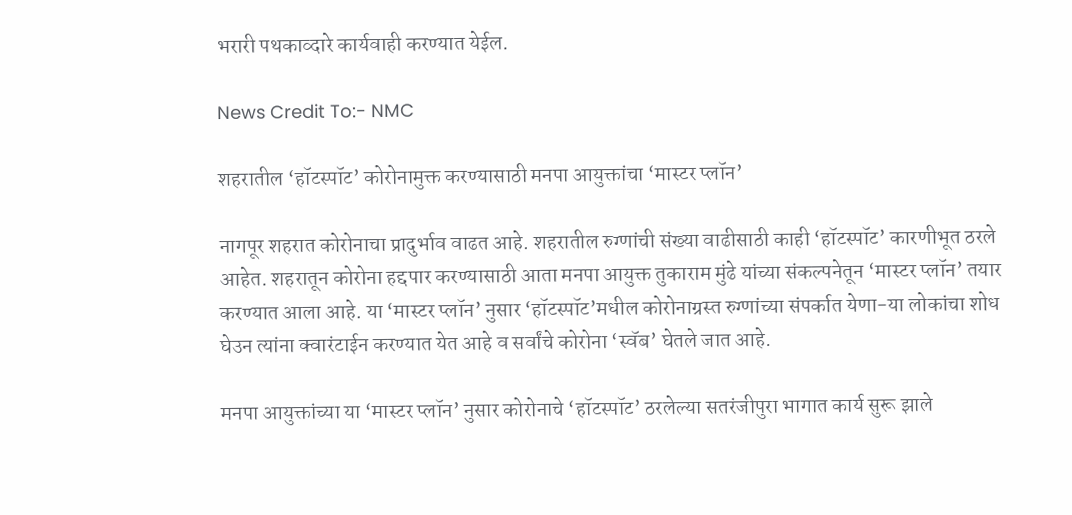भरारी पथकाव्दारे कार्यवाही करण्यात येईल.

News Credit To:- NMC

शहरातील ‘हॉटस्पॉट’ कोरोनामुक्त करण्यासाठी मनपा आयुक्तांचा ‘मास्टर प्लॉन’

नागपूर शहरात कोरोनाचा प्रादुर्भाव वाढत आहे. शहरातील रुग्णांची संख्या वाढीसाठी काही ‘हॉटस्पॉट’ कारणीभूत ठरले आहेत. शहरातून कोरोना हद्दपार करण्यासाठी आता मनपा आयुक्त तुकाराम मुंढे यांच्या संकल्पनेतून ‘मास्टर प्लॉन’ तयार करण्यात आला आहे. या ‘मास्टर प्लॉन’ नुसार ‘हॉटस्पॉट’मधील कोरोनाग्रस्त रुग्णांच्या संपर्कात येणा-या लोकांचा शोध घेउन त्यांना क्वारंटाईन करण्यात येत आहे व सर्वांचे कोरोना ‘स्वॅब’ घेतले जात आहे.

मनपा आयुक्तांच्या या ‘मास्टर प्लॉन’ नुसार कोरोनाचे ‘हॉटस्पॉट’ ठरलेल्या सतरंजीपुरा भागात कार्य सुरू झाले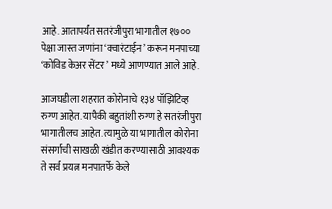आहे. आतापर्यंत सतरंजीपुरा भागातील १७०० पेक्षा जास्त जणांना ‘क्वारंटाईन’ करून मनपाच्या ‘कोविड केअर सेंटर’ मध्ये आणण्यात आले आहे.

आजघडीला शहरात कोरोनाचे १३४ पॉझिटिव्ह रुग्ण आहेत. यापैकी बहुतांशी रुग्ण हे सतरंजीपुरा भागातीलच आहेत. त्यामुळे या भागातील कोरोना संसर्गाची साखळी खंडीत करण्यासाठी आवश्यक ते सर्व प्रयत्न मनपातर्फे केले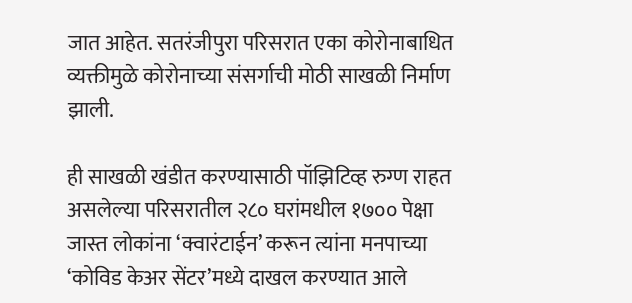जात आहेत. सतरंजीपुरा परिसरात एका कोरोनाबाधित व्यक्तीमुळे कोरोनाच्या संसर्गाची मोठी साखळी निर्माण झाली.

ही साखळी खंडीत करण्यासाठी पॉझिटिव्ह रुग्ण राहत असलेल्या परिसरातील २८० घरांमधील १७०० पेक्षा जास्त लोकांना ‘क्वारंटाईन’ करून त्यांना मनपाच्या ‘कोविड केअर सेंटर’मध्ये दाखल करण्यात आले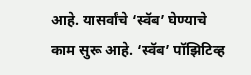आहे. यासर्वांचे ‘स्वॅब’ घेण्याचे काम सुरू आहे. ‘स्वॅब’ पॉझिटिव्ह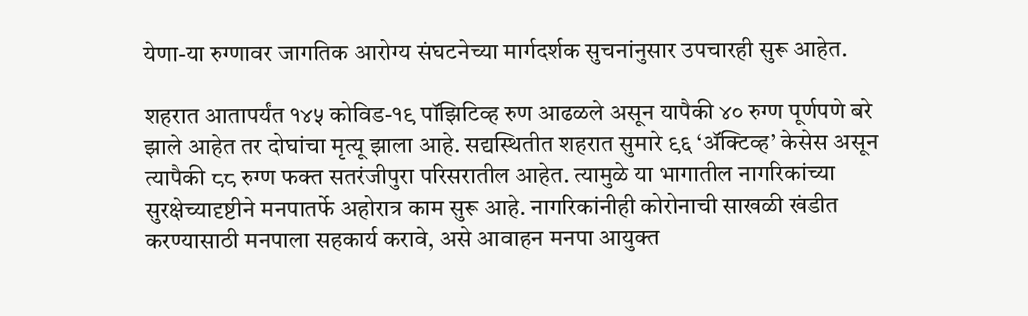येणा-या रुग्णावर जागतिक आरोग्य संघटनेच्या मार्गदर्शक सुचनांनुसार उपचारही सुरू आहेत.

शहरात आतापर्यंत १४५ कोविड-१९ पॉझिटिव्ह रुण आढळले असून यापैकी ४० रुग्ण पूर्णपणे बरे झाले आहेत तर दोघांचा मृत्यू झाला आहे. सद्यस्थितीत शहरात सुमारे ९६ ‘ॲक्टिव्ह’ केसेस असून त्यापैकी ८८ रुग्ण फक्त सतरंजीपुरा परिसरातील आहेत. त्यामुळे या भागातील नागरिकांच्या सुरक्षेच्यादृष्टीने मनपातर्फे अहोरात्र काम सुरू आहे. नागरिकांनीही कोरोनाची साखळी खंडीत करण्यासाठी मनपाला सहकार्य करावे, असे आवाहन मनपा आयुक्त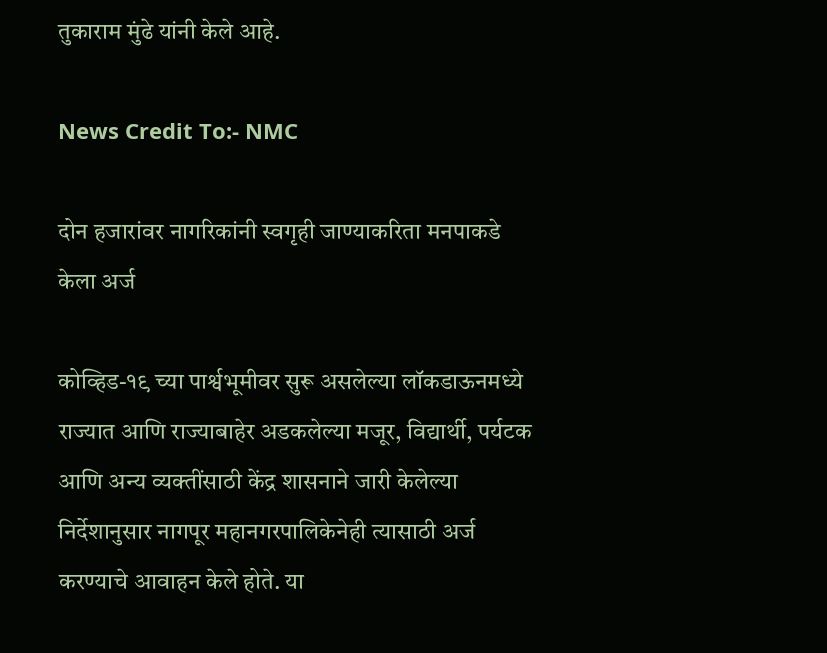तुकाराम मुंढे यांनी केले आहे.

News Credit To:- NMC

दोन हजारांवर नागरिकांनी स्वगृही जाण्याकरिता मनपाकडे केला अर्ज

कोव्हिड-१९ च्या पार्श्वभूमीवर सुरू असलेल्या लॉकडाऊनमध्ये राज्यात आणि राज्याबाहेर अडकलेल्या मजूर, विद्यार्थी, पर्यटक आणि अन्य व्यक्तींसाठी केंद्र शासनाने जारी केलेल्या निर्देशानुसार नागपूर महानगरपालिकेनेही त्यासाठी अर्ज करण्याचे आवाहन केले होते. या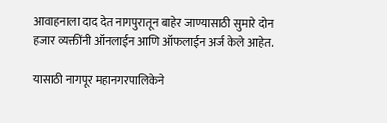आवाहनाला दाद देत नागपुरातून बाहेर जाण्यासाठी सुमारे दोन हजार व्यक्तींनी ऑनलाईन आणि ऑफलाईन अर्ज केले आहेत.

यासाठी नागपूर महानगरपालिकेने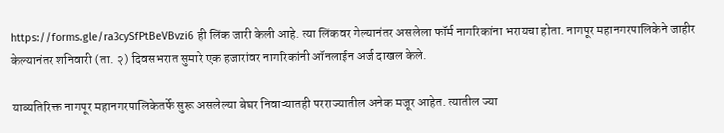https://forms.gle/ra3cySfPtBeVBvzi6 ही लिंक जारी केली आहे. त्या लिंकवर गेल्यानंतर असलेला फॉर्म नागरिकांना भरायचा होता. नागपूर महानगरपालिकेने जाहीर केल्यानंतर शनिवारी (ता. २) दिवसभरात सुमारे एक हजारांवर नागरिकांनी ऑनलाईन अर्ज दाखल केले.

याव्यतिरिक्त नागपूर महानगरपालिकेतर्फे सुरू असलेल्या बेघर निवाऱ्यातही परराज्यातील अनेक मजूर आहेत. त्यातील ज्या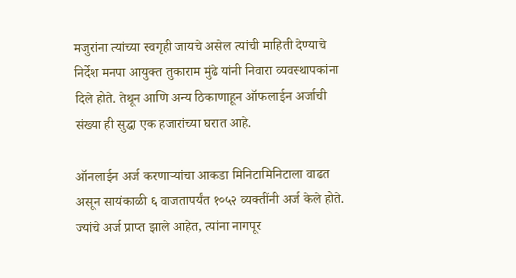मजुरांना त्यांच्या स्वगृही जायचे असेल त्यांची माहिती देण्याचे निर्देश मनपा आयुक्त तुकाराम मुंढे यांनी निवारा व्यवस्थापकांना दिले होते. तेथून आणि अन्य ठिकाणाहून ऑफलाईन अर्जाची संख्या ही सुद्धा एक हजारांच्या घरात आहे.

ऑनलाईन अर्ज करणाऱ्यांचा आकडा मिनिटामिनिटाला वाढत असून सायंकाळी ६ वाजतापर्यंत १०५२ व्यक्तींनी अर्ज केले होते. ज्यांचे अर्ज प्राप्त झाले आहेत, त्यांना नागपूर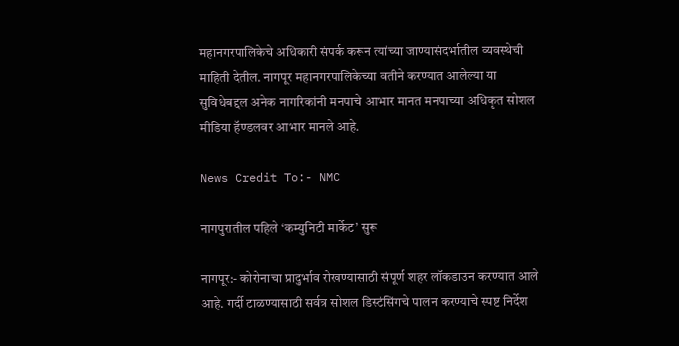महानगरपालिकेचे अधिकारी संपर्क करून त्यांच्या जाण्यासंदर्भातील व्यवस्थेची माहिती देतील. नागपूर महानगरपालिकेच्या वतीने करण्यात आलेल्या या सुविधेबद्दल अनेक नागरिकांनी मनपाचे आभार मानत मनपाच्या अधिकृत सोशल मीडिया हॅण्डलवर आभार मानले आहे.

News Credit To:- NMC

नागपुरातील पहिले ‘कम्युनिटी मार्केट’ सुरू

नागपूर:- कोरोनाचा प्रादुर्भाव रोखण्यासाठी संपूर्ण शहर लॉकडाउन करण्यात आले आहे. गर्दी टाळण्यासाठी सर्वत्र सोशल डिस्टंसिंगचे पालन करण्याचे स्पष्ट निर्देश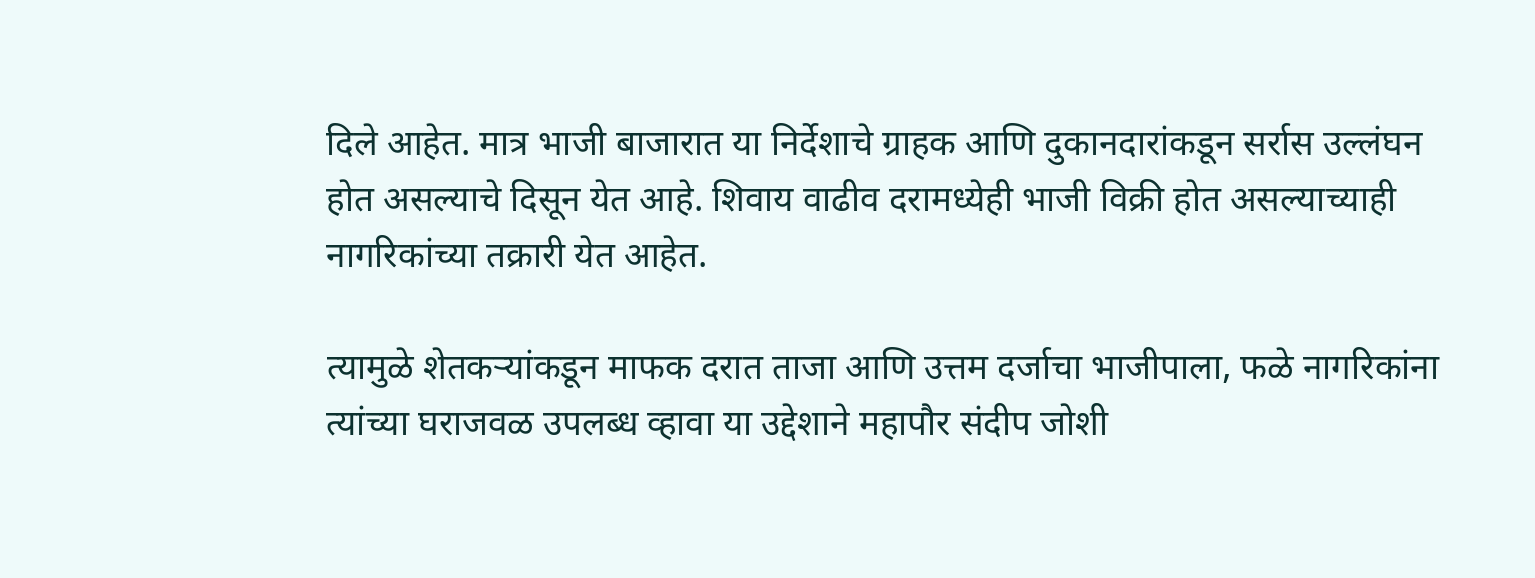दिले आहेत. मात्र भाजी बाजारात या निर्देशाचे ग्राहक आणि दुकानदारांकडून सर्रास उल्लंघन होत असल्याचे दिसून येत आहे. शिवाय वाढीव दरामध्येही भाजी विक्री होत असल्याच्याही नागरिकांच्या तक्रारी येत आहेत.

त्यामुळे शेतकऱ्यांकडून माफक दरात ताजा आणि उत्तम दर्जाचा भाजीपाला, फळे नागरिकांना त्यांच्या घराजवळ उपलब्ध व्हावा या उद्देशाने महापौर संदीप जोशी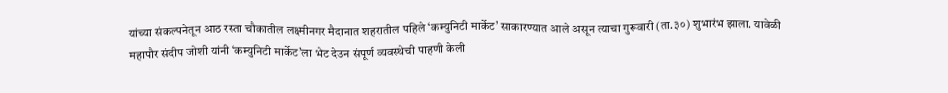यांच्या संकल्पनेतून आठ रस्ता चौकातील लक्ष्मीनगर मैदानात शहरातील पहिले ‘कम्युनिटी मार्केट’ साकारण्यात आले असून त्याचा गुरूवारी (ता.३०) शुभारंभ झाला. यावेळी महापौर संदीप जोशी यांनी ‘कम्युनिटी मार्केट’ला भेट देउन संपूर्ण व्यवस्थेची पाहणी केली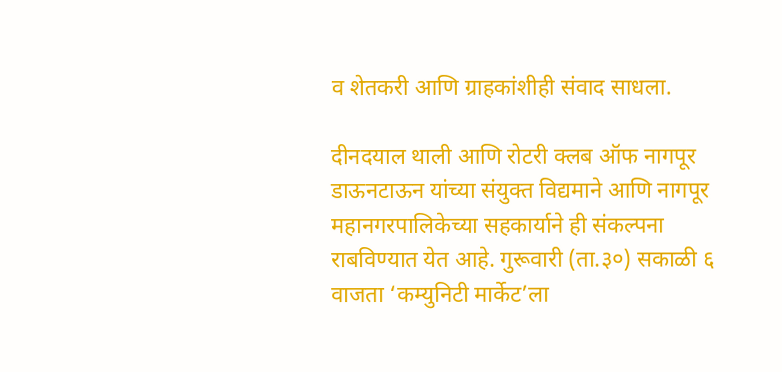व शेतकरी आणि ग्राहकांशीही संवाद साधला.

दीनदयाल थाली आणि रोटरी क्लब ऑफ नागपूर डाऊनटाऊन यांच्या संयुक्त विद्यमाने आणि नागपूर महानगरपालिकेच्या सहकार्याने ही संकल्पना राबविण्यात येत आहे. गुरूवारी (ता.३०) सकाळी ६ वाजता ‘कम्युनिटी मार्केट’ला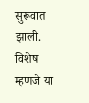सुरूवात झाली. विशेष म्हणजे या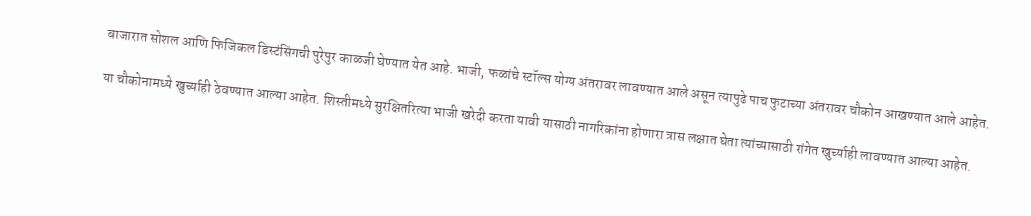बाजारात सोशल आणि फिजिकल डिस्टंसिंगची पुरेपुर काळजी घेण्यात येत आहे. भाजी, फळांचे स्टॉल्स योग्य अंतरावर लावण्यात आले असून त्यापुढे पाच फुटाच्या अंतरावर चौकोन आखण्यात आले आहेत.

या चौकोनामध्ये खुर्च्याही ठेवण्यात आल्या आहेत. शिस्तीमध्ये सुरक्षितरित्या भाजी खरेदी करता यावी यासाठी नागरिकांना होणारा त्रास लक्षात घेता त्यांच्यासाठी रांगेत खुर्च्याही लावण्यात आल्या आहेत.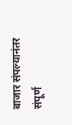बाजार संपल्यानंतर संपूर्ण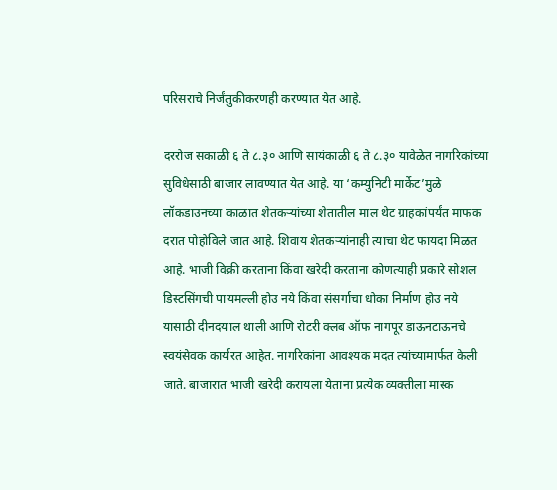परिसराचे निर्जंतुकीकरणही करण्यात येत आहे.

दररोज सकाळी ६ ते ८.३० आणि सायंकाळी ६ ते ८.३० यावेळेत नागरिकांच्या सुविधेसाठी बाजार लावण्यात येत आहे. या ‘कम्युनिटी मार्केट’मुळे लॉकडाउनच्या काळात शेतकऱ्यांच्या शेतातील माल थेट ग्राहकांपर्यंत माफक दरात पोहोविले जात आहे. शिवाय शेतकऱ्यांनाही त्याचा थेट फायदा मिळत आहे. भाजी विक्री करताना किंवा खरेदी करताना कोणत्याही प्रकारे सोशल डिस्टसिंगची पायमल्ली होउ नये किंवा संसर्गाचा धोका निर्माण होउ नये यासाठी दीनदयाल थाली आणि रोटरी क्लब ऑफ नागपूर डाऊनटाऊनचे स्वयंसेवक कार्यरत आहेत. नागरिकांना आवश्यक मदत त्यांच्यामार्फत केली जाते. बाजारात भाजी खरेदी करायला येताना प्रत्येक व्यक्तीला मास्क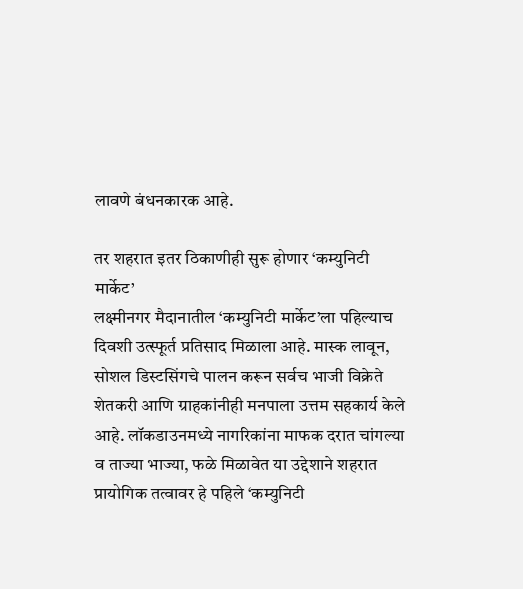लावणे बंधनकारक आहे.

तर शहरात इतर ठिकाणीही सुरू होणार ‘कम्युनिटी मार्केट’
लक्ष्मीनगर मैदानातील ‘कम्युनिटी मार्केट’ला पहिल्याच दिवशी उत्स्फूर्त प्रतिसाद मिळाला आहे. मास्क लावून, सोशल डिस्टसिंगचे पालन करून सर्वच भाजी विक्रेते शेतकरी आणि ग्राहकांनीही मनपाला उत्तम सहकार्य केले आहे. लॉकडाउनमध्ये नागरिकांना माफक दरात चांगल्या व ताज्या भाज्या, फळे मिळावेत या उद्देशाने शहरात प्रायोगिक तत्वावर हे पहिले ‘कम्युनिटी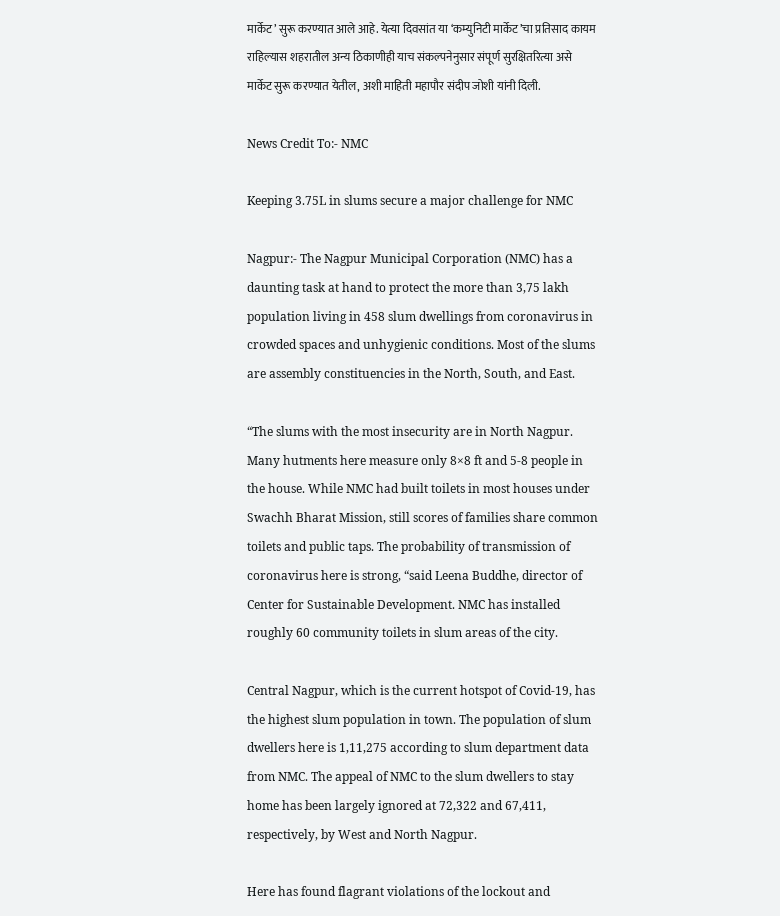मार्केट’ सुरू करण्यात आले आहे. येत्या दिवसांत या ‘कम्युनिटी मार्केट’चा प्रतिसाद कायम राहिल्यास शहरातील अन्य ठिकाणीही याच संकल्पनेनुसार संपूर्ण सुरक्षितरित्या असे मार्केट सुरू करण्यात येतील, अशी माहिती महापौर संदीप जोशी यांनी दिली.

News Credit To:- NMC

Keeping 3.75L in slums secure a major challenge for NMC

Nagpur:- The Nagpur Municipal Corporation (NMC) has a daunting task at hand to protect the more than 3,75 lakh population living in 458 slum dwellings from coronavirus in crowded spaces and unhygienic conditions. Most of the slums are assembly constituencies in the North, South, and East.

“The slums with the most insecurity are in North Nagpur. Many hutments here measure only 8×8 ft and 5-8 people in the house. While NMC had built toilets in most houses under Swachh Bharat Mission, still scores of families share common toilets and public taps. The probability of transmission of coronavirus here is strong, “said Leena Buddhe, director of Center for Sustainable Development. NMC has installed roughly 60 community toilets in slum areas of the city.

Central Nagpur, which is the current hotspot of Covid-19, has the highest slum population in town. The population of slum dwellers here is 1,11,275 according to slum department data from NMC. The appeal of NMC to the slum dwellers to stay home has been largely ignored at 72,322 and 67,411, respectively, by West and North Nagpur.

Here has found flagrant violations of the lockout and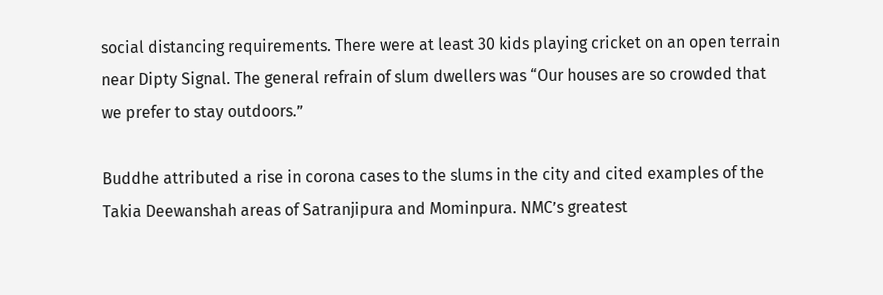social distancing requirements. There were at least 30 kids playing cricket on an open terrain near Dipty Signal. The general refrain of slum dwellers was “Our houses are so crowded that we prefer to stay outdoors.”

Buddhe attributed a rise in corona cases to the slums in the city and cited examples of the Takia Deewanshah areas of Satranjipura and Mominpura. NMC’s greatest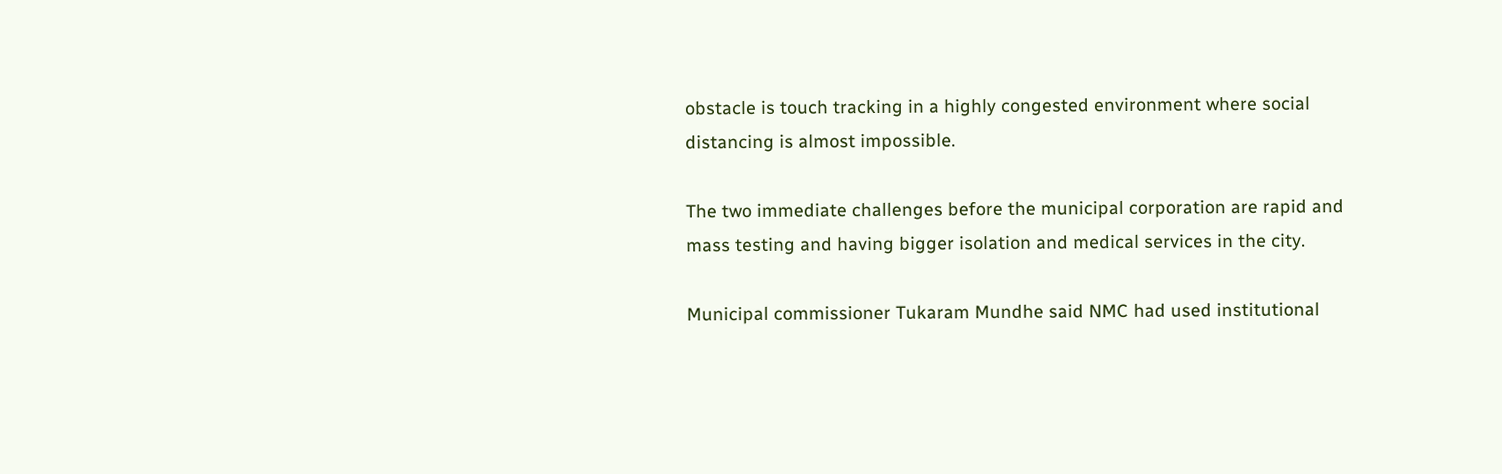obstacle is touch tracking in a highly congested environment where social distancing is almost impossible.

The two immediate challenges before the municipal corporation are rapid and mass testing and having bigger isolation and medical services in the city.

Municipal commissioner Tukaram Mundhe said NMC had used institutional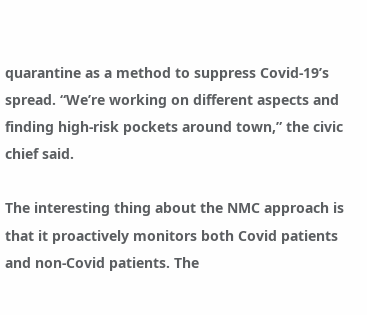quarantine as a method to suppress Covid-19’s spread. “We’re working on different aspects and finding high-risk pockets around town,” the civic chief said.

The interesting thing about the NMC approach is that it proactively monitors both Covid patients and non-Covid patients. The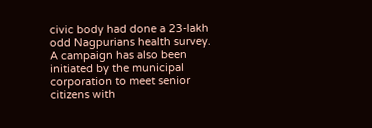civic body had done a 23-lakh odd Nagpurians health survey. A campaign has also been initiated by the municipal corporation to meet senior citizens with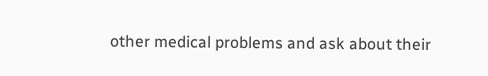other medical problems and ask about their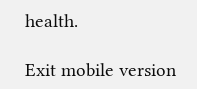health.

Exit mobile version